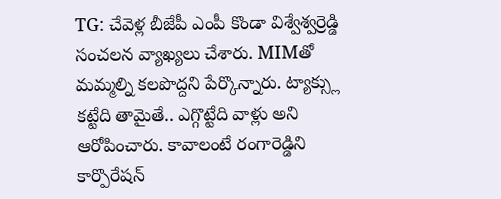TG: చేవెళ్ల బీజేపీ ఎంపీ కొండా విశ్వేశ్వర్రెడ్డి సంచలన వ్యాఖ్యలు చేశారు. MIMతో మమ్మల్ని కలపొద్దని పేర్కొన్నారు. ట్యాక్స్లు కట్టేది తామైతే.. ఎగ్గొట్టేది వాళ్లు అని ఆరోపించారు. కావాలంటే రంగారెడ్డిని కార్పొరేషన్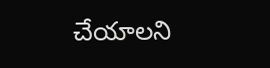చేయాలని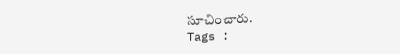సూచించారు.
Tags :